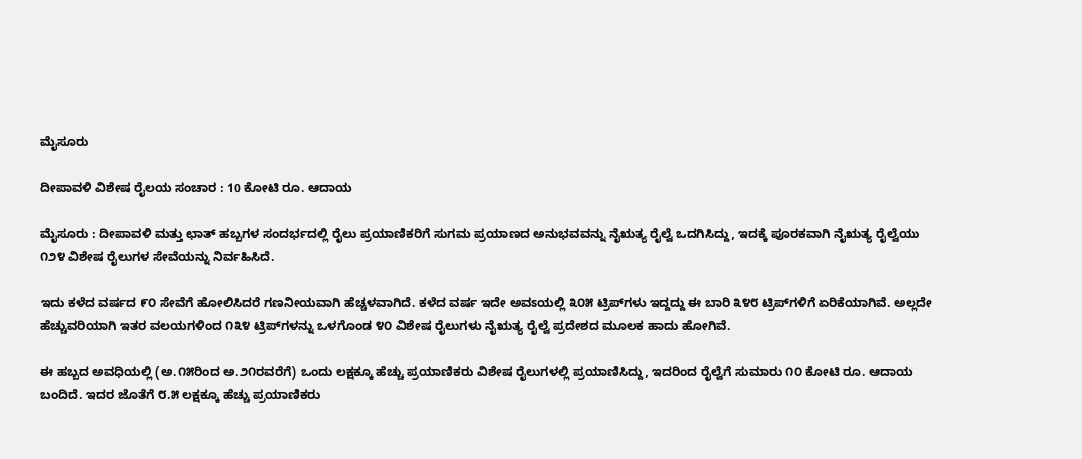ಮೈಸೂರು

ದೀಪಾವಳಿ ವಿಶೇಷ ರೈಲಯ ಸಂಚಾರ : 10 ಕೋಟಿ ರೂ. ಆದಾಯ

ಮೈಸೂರು : ದೀಪಾವಳಿ ಮತ್ತು ಛಾತ್ ಹಬ್ಬಗಳ ಸಂದರ್ಭದಲ್ಲಿ ರೈಲು ಪ್ರಯಾಣಿಕರಿಗೆ ಸುಗಮ ಪ್ರಯಾಣದ ಅನುಭವವನ್ನು ನೈಋತ್ಯ ರೈಲ್ವೆ ಒದಗಿಸಿದ್ದು, ಇದಕ್ಕೆ ಪೂರಕವಾಗಿ ನೈಋತ್ಯ ರೈಲ್ವೆಯು ೧೨೪ ವಿಶೇಷ ರೈಲುಗಳ ಸೇವೆಯನ್ನು ನಿರ್ವಹಿಸಿದೆ.

ಇದು ಕಳೆದ ವರ್ಷದ ೯೦ ಸೇವೆಗೆ ಹೋಲಿಸಿದರೆ ಗಣನೀಯವಾಗಿ ಹೆಚ್ಚಳವಾಗಿದೆ. ಕಳೆದ ವರ್ಷ ಇದೇ ಅವಽಯಲ್ಲಿ ೩೦೫ ಟ್ರಿಪ್‌ಗಳು ಇದ್ದದ್ದು ಈ ಬಾರಿ ೩೪೮ ಟ್ರಿಪ್‌ಗಳಿಗೆ ಏರಿಕೆಯಾಗಿವೆ. ಅಲ್ಲದೇ ಹೆಚ್ಚುವರಿಯಾಗಿ ಇತರ ವಲಯಗಳಿಂದ ೧೩೪ ಟ್ರಿಪ್‌ಗಳನ್ನು ಒಳಗೊಂಡ ೪೦ ವಿಶೇಷ ರೈಲುಗಳು ನೈಋತ್ಯ ರೈಲ್ವೆ ಪ್ರದೇಶದ ಮೂಲಕ ಹಾದು ಹೋಗಿವೆ.

ಈ ಹಬ್ಬದ ಅವಧಿಯಲ್ಲಿ (ಅ.೧೫ರಿಂದ ಅ.೨೧ರವರೆಗೆ) ಒಂದು ಲಕ್ಷಕ್ಕೂ ಹೆಚ್ಚು ಪ್ರಯಾಣಿಕರು ವಿಶೇಷ ರೈಲುಗಳಲ್ಲಿ ಪ್ರಯಾಣಿಸಿದ್ದು, ಇದರಿಂದ ರೈಲ್ವೆಗೆ ಸುಮಾರು ೧೦ ಕೋಟಿ ರೂ. ಆದಾಯ ಬಂದಿದೆ. ಇದರ ಜೊತೆಗೆ ೮.೫ ಲಕ್ಷಕ್ಕೂ ಹೆಚ್ಚು ಪ್ರಯಾಣಿಕರು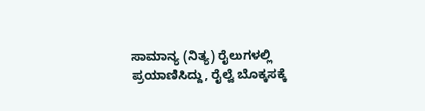ಸಾಮಾನ್ಯ (ನಿತ್ಯ) ರೈಲುಗಳಲ್ಲಿ ಪ್ರಯಾಣಿಸಿದ್ದು, ರೈಲ್ವೆ ಬೊಕ್ಕಸಕ್ಕೆ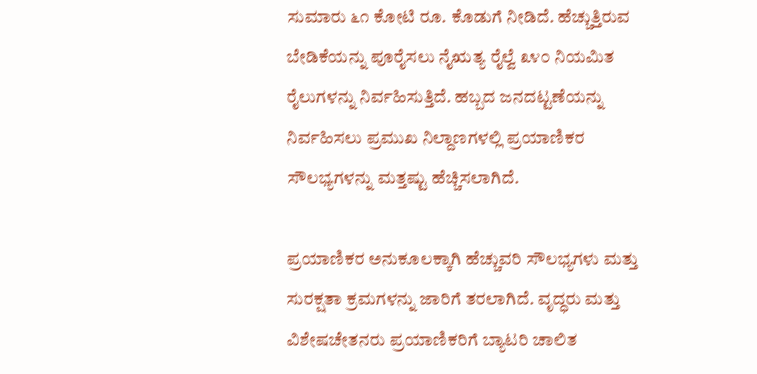ಸುಮಾರು ೬೧ ಕೋಟಿ ರೂ. ಕೊಡುಗೆ ನೀಡಿದೆ. ಹೆಚ್ಚುತ್ತಿರುವ ಬೇಡಿಕೆಯನ್ನು ಪೂರೈಸಲು ನೈಋತ್ಯ ರೈಲ್ವೆ ೩೪೦ ನಿಯಮಿತ ರೈಲುಗಳನ್ನು ನಿರ್ವಹಿಸುತ್ತಿದೆ. ಹಬ್ಬದ ಜನದಟ್ಟಣೆಯನ್ನು ನಿರ್ವಹಿಸಲು ಪ್ರಮುಖ ನಿಲ್ದಾಣಗಳಲ್ಲಿ ಪ್ರಯಾಣಿಕರ ಸೌಲಭ್ಯಗಳನ್ನು ಮತ್ತಷ್ಟು ಹೆಚ್ಚಿಸಲಾಗಿದೆ.

ಪ್ರಯಾಣಿಕರ ಅನುಕೂಲಕ್ಕಾಗಿ ಹೆಚ್ಚುವರಿ ಸೌಲಭ್ಯಗಳು ಮತ್ತು ಸುರಕ್ಷತಾ ಕ್ರಮಗಳನ್ನು ಜಾರಿಗೆ ತರಲಾಗಿದೆ. ವೃದ್ಧರು ಮತ್ತು ವಿಶೇಷಚೇತನರು ಪ್ರಯಾಣಿಕರಿಗೆ ಬ್ಯಾಟರಿ ಚಾಲಿತ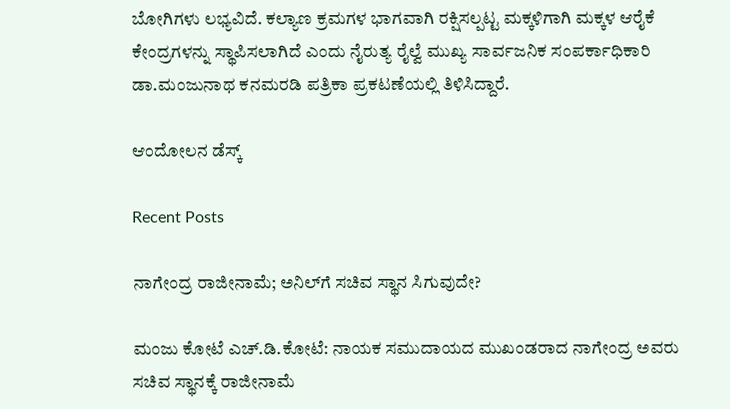ಬೋಗಿಗಳು ಲಭ್ಯವಿದೆ. ಕಲ್ಯಾಣ ಕ್ರಮಗಳ ಭಾಗವಾಗಿ ರಕ್ಷಿಸಲ್ಪಟ್ಟ ಮಕ್ಕಳಿಗಾಗಿ ಮಕ್ಕಳ ಆರೈಕೆ ಕೇಂದ್ರಗಳನ್ನು ಸ್ಥಾಪಿಸಲಾಗಿದೆ ಎಂದು ನೈರುತ್ಯ ರೈಲ್ವೆ ಮುಖ್ಯ ಸಾರ್ವಜನಿಕ ಸಂಪರ್ಕಾಧಿಕಾರಿ ಡಾ.ಮಂಜುನಾಥ ಕನಮರಡಿ ಪತ್ರಿಕಾ ಪ್ರಕಟಣೆಯಲ್ಲಿ ತಿಳಿಸಿದ್ದಾರೆ.

ಆಂದೋಲನ ಡೆಸ್ಕ್

Recent Posts

ನಾಗೇಂದ್ರ ರಾಜೀನಾಮೆ; ಅನಿಲ್‌ಗೆ ಸಚಿವ ಸ್ಥಾನ ಸಿಗುವುದೇ?

ಮಂಜು ಕೋಟೆ ಎಚ್.ಡಿ.ಕೋಟೆ: ನಾಯಕ ಸಮುದಾಯದ ಮುಖಂಡರಾದ ನಾಗೇಂದ್ರ ಅವರು ಸಚಿವ ಸ್ಥಾನಕ್ಕೆ ರಾಜೀನಾಮೆ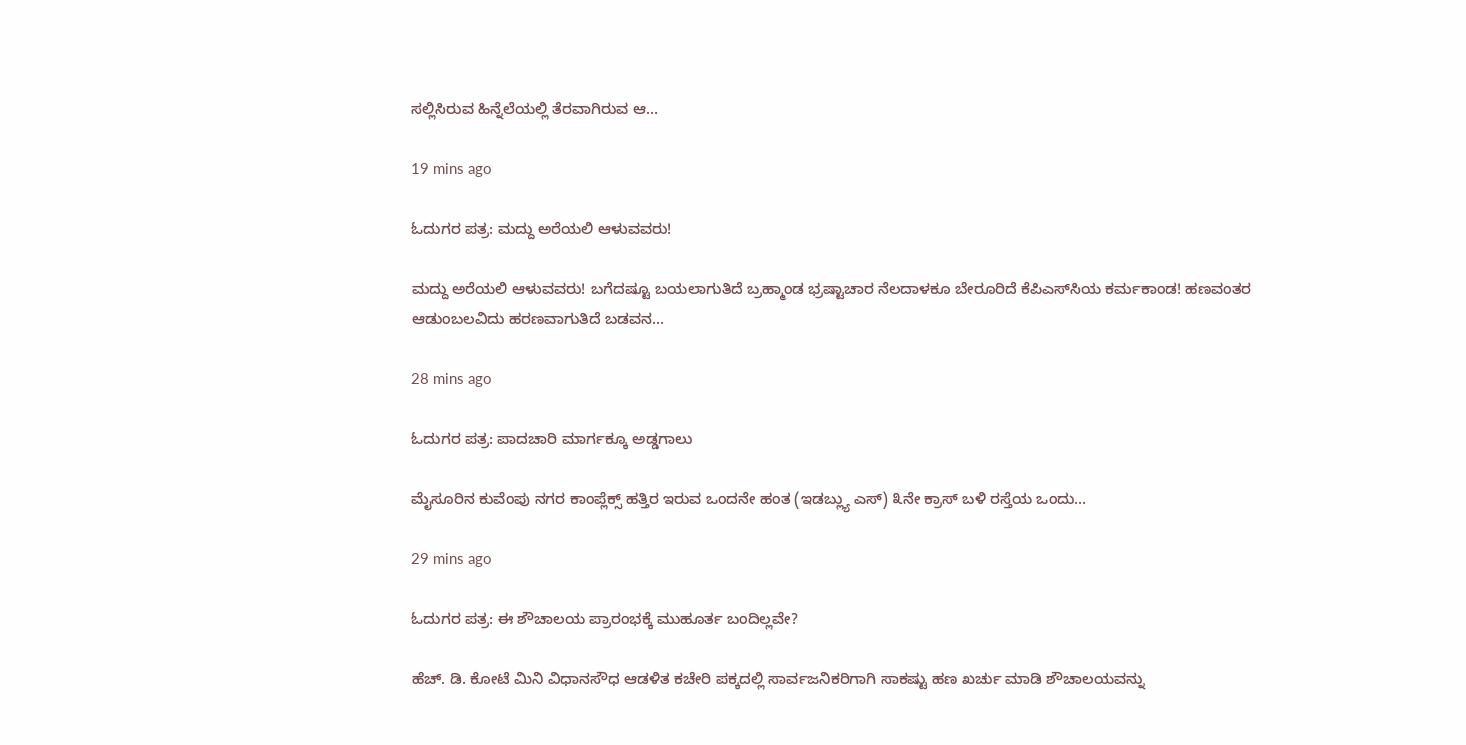ಸಲ್ಲಿಸಿರುವ ಹಿನ್ನೆಲೆಯಲ್ಲಿ ತೆರವಾಗಿರುವ ಆ…

19 mins ago

ಓದುಗರ ಪತ್ರ: ಮದ್ದು ಅರೆಯಲಿ ಆಳುವವರು!

ಮದ್ದು ಅರೆಯಲಿ ಆಳುವವರು! ಬಗೆದಷ್ಟೂ ಬಯಲಾಗುತಿದೆ ಬ್ರಹ್ಮಾಂಡ ಭ್ರಷ್ಟಾಚಾರ ನೆಲದಾಳಕೂ ಬೇರೂರಿದೆ ಕೆಪಿಎಸ್‌ಸಿಯ ಕರ್ಮಕಾಂಡ! ಹಣವಂತರ ಆಡುಂಬಲವಿದು ಹರಣವಾಗುತಿದೆ ಬಡವನ…

28 mins ago

ಓದುಗರ ಪತ್ರ: ಪಾದಚಾರಿ ಮಾರ್ಗಕ್ಕೂ ಅಡ್ಡಗಾಲು

ಮೈಸೂರಿನ ಕುವೆಂಪು ನಗರ ಕಾಂಪ್ಲೆಕ್ಸ್ ಹತ್ತಿರ ಇರುವ ಒಂದನೇ ಹಂತ (ಇಡಬ್ಲ್ಯು ಎಸ್) ೩ನೇ ಕ್ರಾಸ್ ಬಳಿ ರಸ್ತೆಯ ಒಂದು…

29 mins ago

ಓದುಗರ ಪತ್ರ: ಈ ಶೌಚಾಲಯ ಪ್ರಾರಂಭಕ್ಕೆ ಮುಹೂರ್ತ ಬಂದಿಲ್ಲವೇ?

ಹೆಚ್. ಡಿ. ಕೋಟೆ ಮಿನಿ ವಿಧಾನಸೌಧ ಆಡಳಿತ ಕಚೇರಿ ಪಕ್ಕದಲ್ಲಿ ಸಾರ್ವಜನಿಕರಿಗಾಗಿ ಸಾಕಷ್ಟು ಹಣ ಖರ್ಚು ಮಾಡಿ ಶೌಚಾಲಯವನ್ನು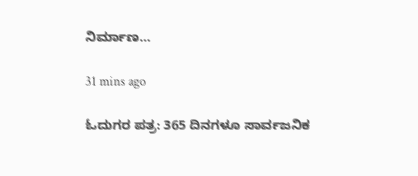ನಿರ್ಮಾಣ…

31 mins ago

ಓದುಗರ ಪತ್ರ: 365 ದಿನಗಳೂ ಸಾರ್ವಜನಿಕ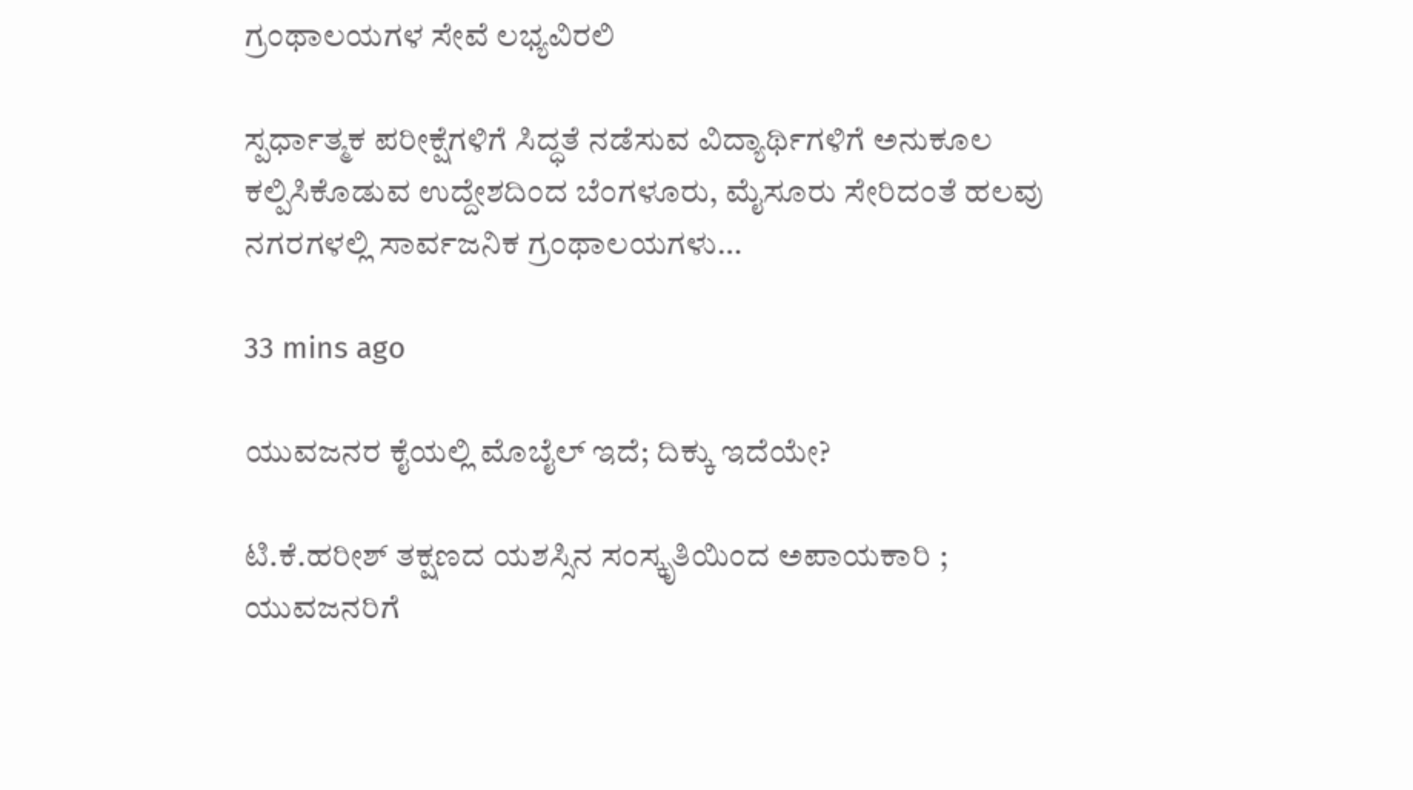ಗ್ರಂಥಾಲಯಗಳ ಸೇವೆ ಲಭ್ಯವಿರಲಿ

ಸ್ಪರ್ಧಾತ್ಮಕ ಪರೀಕ್ಷೆಗಳಿಗೆ ಸಿದ್ಧತೆ ನಡೆಸುವ ವಿದ್ಯಾರ್ಥಿಗಳಿಗೆ ಅನುಕೂಲ ಕಲ್ಪಿಸಿಕೊಡುವ ಉದ್ದೇಶದಿಂದ ಬೆಂಗಳೂರು, ಮೈಸೂರು ಸೇರಿದಂತೆ ಹಲವು ನಗರಗಳಲ್ಲಿ ಸಾರ್ವಜನಿಕ ಗ್ರಂಥಾಲಯಗಳು…

33 mins ago

ಯುವಜನರ ಕೈಯಲ್ಲಿ ಮೊಬೈಲ್ ಇದೆ; ದಿಕ್ಕು ಇದೆಯೇ?

ಟಿ.ಕೆ.ಹರೀಶ್ ತಕ್ಷಣದ ಯಶಸ್ಸಿನ ಸಂಸ್ಕೃತಿಯಿಂದ ಅಪಾಯಕಾರಿ ; ಯುವಜನರಿಗೆ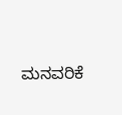ಮನವರಿಕೆ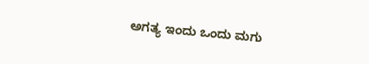ಅಗತ್ಯ ಇಂದು ಒಂದು ಮಗು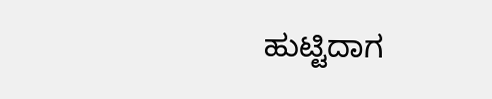ಹುಟ್ಟಿದಾಗ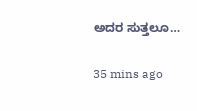ಅದರ ಸುತ್ತಲೂ…

35 mins ago